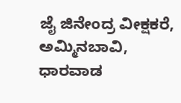ಜೈ ಜಿನೇಂದ್ರ ವೀಕ್ಷಕರೆ, ಅಮ್ಮಿನಬಾವಿ, ಧಾರವಾಡ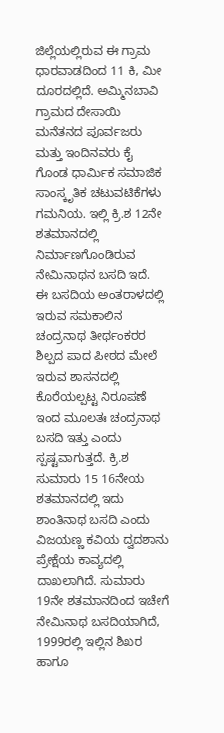ಜಿಲ್ಲೆಯಲ್ಲಿರುವ ಈ ಗ್ರಾಮ ಧಾರವಾಡದಿಂದ 11 ಕಿ, ಮೀ ದೂರದಲ್ಲಿದೆ. ಅಮ್ಮಿನಬಾವಿ ಗ್ರಾಮದ ದೇಸಾಯಿ ಮನೆತನದ ಪೂರ್ವಜರು ಮತ್ತು ಇಂದಿನವರು ಕೈ ಗೊಂಡ ಧಾರ್ಮಿಕ ಸಮಾಜಿಕ ಸಾಂಸ್ಕೃತಿಕ ಚಟುವಟಿಕೆಗಳು ಗಮನಿಯ. ಇಲ್ಲಿ ಕ್ರಿ.ಶ 12ನೇ ಶತಮಾನದಲ್ಲಿ ನಿರ್ಮಾಣಗೊಂಡಿರುವ ನೇಮಿನಾಥನ ಬಸದಿ ಇದೆ.
ಈ ಬಸದಿಯ ಅಂತರಾಳದಲ್ಲಿ ಇರುವ ಸಮಕಾಲಿನ ಚಂದ್ರನಾಥ ತೀರ್ಥಂಕರರ ಶಿಲ್ಪದ ಪಾದ ಪೀಠದ ಮೇಲೆ ಇರುವ ಶಾಸನದಲ್ಲಿ ಕೊರೆಯಲ್ಪಟ್ಟ ನಿರೂಪಣೆ ಇಂದ ಮೂಲತಃ ಚಂದ್ರನಾಥ ಬಸದಿ ಇತ್ತು ಎಂದು ಸ್ಪಷ್ಟವಾಗುತ್ತದೆ. ಕ್ರಿ.ಶ ಸುಮಾರು 15 16ನೇಯ ಶತಮಾನದಲ್ಲಿ ಇದು ಶಾಂತಿನಾಥ ಬಸದಿ ಎಂದು ವಿಜಯಣ್ಣ ಕವಿಯ ದ್ವದಶಾನು ಪ್ರೇಕ್ಷೆಯ ಕಾವ್ಯದಲ್ಲಿ ದಾಖಲಾಗಿದೆ. ಸುಮಾರು 19ನೇ ಶತಮಾನದಿಂದ ಇಚೇಗೆ ನೇಮಿನಾಥ ಬಸದಿಯಾಗಿದೆ, 1999ರಲ್ಲಿ ಇಲ್ಲಿನ ಶಿಖರ ಹಾಗೂ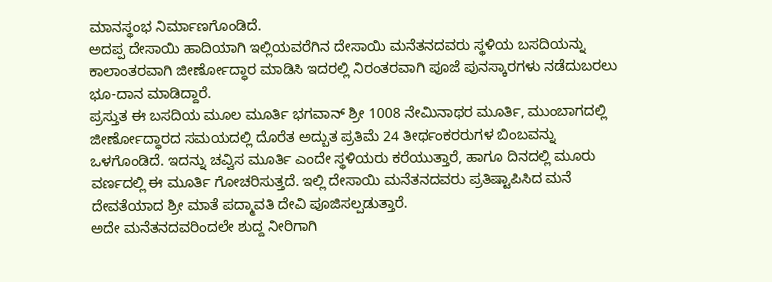ಮಾನಸ್ಥಂಭ ನಿರ್ಮಾಣಗೊಂಡಿದೆ.
ಅದಪ್ಪ ದೇಸಾಯಿ ಹಾದಿಯಾಗಿ ಇಲ್ಲಿಯವರೆಗಿನ ದೇಸಾಯಿ ಮನೆತನದವರು ಸ್ಥಳಿಯ ಬಸದಿಯನ್ನು ಕಾಲಾಂತರವಾಗಿ ಜೀರ್ಣೋದ್ಧಾರ ಮಾಡಿಸಿ ಇದರಲ್ಲಿ ನಿರಂತರವಾಗಿ ಪೂಜೆ ಪುನಸ್ಕಾರಗಳು ನಡೆದುಬರಲು ಭೂ-ದಾನ ಮಾಡಿದ್ದಾರೆ.
ಪ್ರಸ್ತುತ ಈ ಬಸದಿಯ ಮೂಲ ಮೂರ್ತಿ ಭಗವಾನ್ ಶ್ರೀ 1008 ನೇಮಿನಾಥರ ಮೂರ್ತಿ, ಮುಂಬಾಗದಲ್ಲಿ ಜೀರ್ಣೋದ್ಧಾರದ ಸಮಯದಲ್ಲಿ ದೊರೆತ ಅದ್ಬುತ ಪ್ರತಿಮೆ 24 ತೀರ್ಥಂಕರರುಗಳ ಬಿಂಬವನ್ನು ಒಳಗೊಂಡಿದೆ. ಇದನ್ನು ಚವ್ವಿಸ ಮೂರ್ತಿ ಎಂದೇ ಸ್ಥಳಿಯರು ಕರೆಯುತ್ತಾರೆ, ಹಾಗೂ ದಿನದಲ್ಲಿ ಮೂರು ವರ್ಣದಲ್ಲಿ ಈ ಮೂರ್ತಿ ಗೋಚರಿಸುತ್ತದೆ. ಇಲ್ಲಿ ದೇಸಾಯಿ ಮನೆತನದವರು ಪ್ರತಿಷ್ಟಾಪಿಸಿದ ಮನೆ ದೇವತೆಯಾದ ಶ್ರೀ ಮಾತೆ ಪದ್ಮಾವತಿ ದೇವಿ ಪೂಜಿಸಲ್ಪಡುತ್ತಾರೆ.
ಅದೇ ಮನೆತನದವರಿಂದಲೇ ಶುದ್ದ ನೀರಿಗಾಗಿ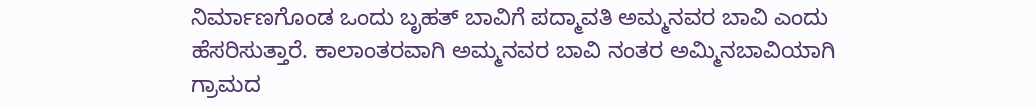ನಿರ್ಮಾಣಗೊಂಡ ಒಂದು ಬೃಹತ್ ಬಾವಿಗೆ ಪದ್ಮಾವತಿ ಅಮ್ಮನವರ ಬಾವಿ ಎಂದು ಹೆಸರಿಸುತ್ತಾರೆ. ಕಾಲಾಂತರವಾಗಿ ಅಮ್ಮನವರ ಬಾವಿ ನಂತರ ಅಮ್ಮಿನಬಾವಿಯಾಗಿ ಗ್ರಾಮದ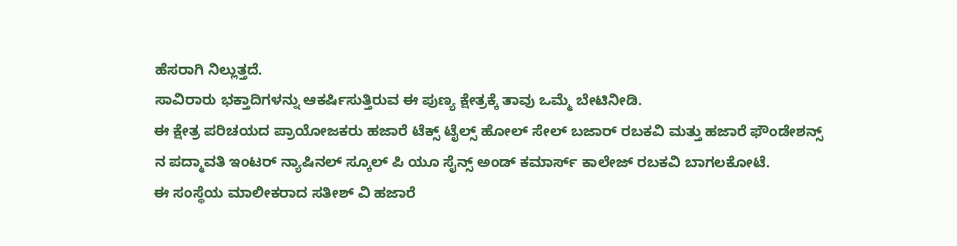ಹೆಸರಾಗಿ ನಿಲ್ಲುತ್ತದೆ.
ಸಾವಿರಾರು ಭಕ್ತಾದಿಗಳನ್ನು ಆಕರ್ಷಿಸುತ್ತಿರುವ ಈ ಪುಣ್ಯ ಕ್ಷೇತ್ರಕ್ಕೆ ತಾವು ಒಮ್ಮೆ ಬೇಟಿನೀಡಿ.
ಈ ಕ್ಷೇತ್ರ ಪರಿಚಯದ ಪ್ರಾಯೋಜಕರು ಹಜಾರೆ ಟೆಕ್ಸ್ ಟೈಲ್ಸ್ ಹೋಲ್ ಸೇಲ್ ಬಜಾರ್ ರಬಕವಿ ಮತ್ತು ಹಜಾರೆ ಫೌಂಡೇಶನ್ಸ್ ನ ಪದ್ಮಾವತಿ ಇಂಟರ್ ನ್ಯಾಷಿನಲ್ ಸ್ಕೂಲ್ ಪಿ ಯೂ ಸೈನ್ಸ್ ಅಂಡ್ ಕಮಾರ್ಸ್ ಕಾಲೇಜ್ ರಬಕವಿ ಬಾಗಲಕೋಟೆ.
ಈ ಸಂಸ್ಥೆಯ ಮಾಲೀಕರಾದ ಸತೀಶ್ ವಿ ಹಜಾರೆ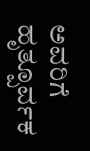ಅವರಿಗೆ ಹೃತ್ಪೂರ್ವಕ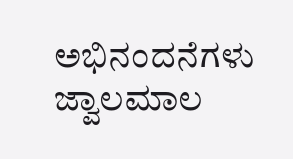ಅಭಿನಂದನೆಗಳು ಜ್ವಾಲಮಾಲ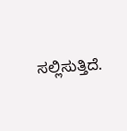ಸಲ್ಲಿಸುತ್ತಿದೆ.